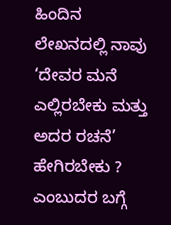ಹಿಂದಿನ ಲೇಖನದಲ್ಲಿ ನಾವು ‘ದೇವರ ಮನೆ ಎಲ್ಲಿರಬೇಕು ಮತ್ತು ಅದರ ರಚನೆ’ ಹೇಗಿರಬೇಕು ? ಎಂಬುದರ ಬಗ್ಗೆ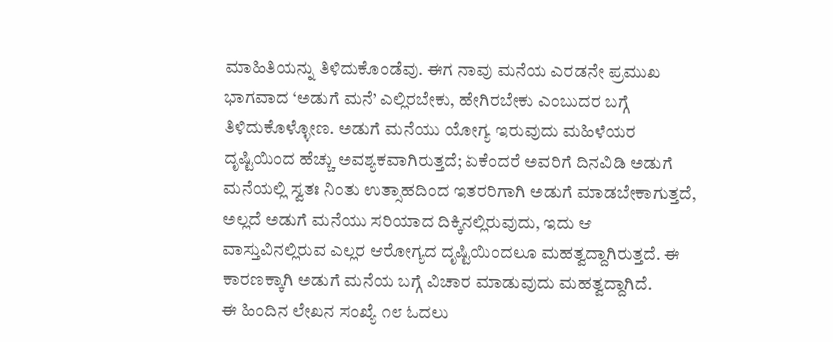ಮಾಹಿತಿಯನ್ನು ತಿಳಿದುಕೊಂಡೆವು. ಈಗ ನಾವು ಮನೆಯ ಎರಡನೇ ಪ್ರಮುಖ ಭಾಗವಾದ ‘ಅಡುಗೆ ಮನೆ’ ಎಲ್ಲಿರಬೇಕು, ಹೇಗಿರಬೇಕು ಎಂಬುದರ ಬಗ್ಗೆ ತಿಳಿದುಕೊಳ್ಳೋಣ. ಅಡುಗೆ ಮನೆಯು ಯೋಗ್ಯ ಇರುವುದು ಮಹಿಳೆಯರ ದೃಷ್ಟಿಯಿಂದ ಹೆಚ್ಚು ಅವಶ್ಯಕವಾಗಿರುತ್ತದೆ; ಏಕೆಂದರೆ ಅವರಿಗೆ ದಿನವಿಡಿ ಅಡುಗೆ ಮನೆಯಲ್ಲಿ ಸ್ವತಃ ನಿಂತು ಉತ್ಸಾಹದಿಂದ ಇತರರಿಗಾಗಿ ಅಡುಗೆ ಮಾಡಬೇಕಾಗುತ್ತದೆ, ಅಲ್ಲದೆ ಅಡುಗೆ ಮನೆಯು ಸರಿಯಾದ ದಿಕ್ಕಿನಲ್ಲಿರುವುದು, ಇದು ಆ ವಾಸ್ತುವಿನಲ್ಲಿರುವ ಎಲ್ಲರ ಆರೋಗ್ಯದ ದೃಷ್ಟಿಯಿಂದಲೂ ಮಹತ್ವದ್ದಾಗಿರುತ್ತದೆ. ಈ ಕಾರಣಕ್ಕಾಗಿ ಅಡುಗೆ ಮನೆಯ ಬಗ್ಗೆ ವಿಚಾರ ಮಾಡುವುದು ಮಹತ್ವದ್ದಾಗಿದೆ.
ಈ ಹಿಂದಿನ ಲೇಖನ ಸಂಖ್ಯೆ ೧೮ ಓದಲು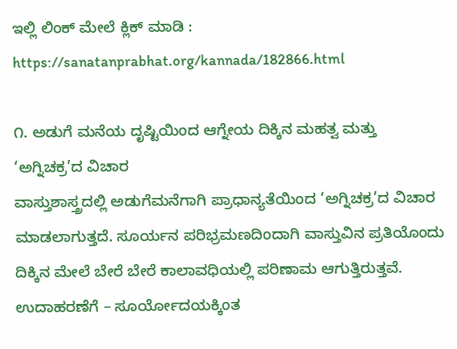ಇಲ್ಲಿ ಲಿಂಕ್ ಮೇಲೆ ಕ್ಲಿಕ್ ಮಾಡಿ :
https://sanatanprabhat.org/kannada/182866.html

೧. ಅಡುಗೆ ಮನೆಯ ದೃಷ್ಟಿಯಿಂದ ಆಗ್ನೇಯ ದಿಕ್ಕಿನ ಮಹತ್ವ ಮತ್ತು ‘ಅಗ್ನಿಚಕ್ರ’ದ ವಿಚಾರ
ವಾಸ್ತುಶಾಸ್ತ್ರದಲ್ಲಿ ಅಡುಗೆಮನೆಗಾಗಿ ಪ್ರಾಧಾನ್ಯತೆಯಿಂದ ‘ಅಗ್ನಿಚಕ್ರ’ದ ವಿಚಾರ ಮಾಡಲಾಗುತ್ತದೆ. ಸೂರ್ಯನ ಪರಿಭ್ರಮಣದಿಂದಾಗಿ ವಾಸ್ತುವಿನ ಪ್ರತಿಯೊಂದು ದಿಕ್ಕಿನ ಮೇಲೆ ಬೇರೆ ಬೇರೆ ಕಾಲಾವಧಿಯಲ್ಲಿ ಪರಿಣಾಮ ಆಗುತ್ತಿರುತ್ತವೆ. ಉದಾಹರಣೆಗೆ – ಸೂರ್ಯೋದಯಕ್ಕಿಂತ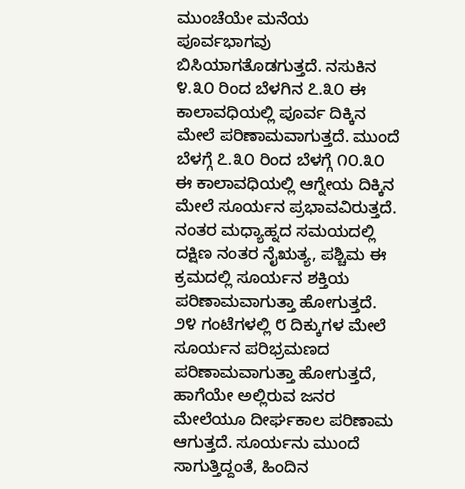ಮುಂಚೆಯೇ ಮನೆಯ ಪೂರ್ವಭಾಗವು ಬಿಸಿಯಾಗತೊಡಗುತ್ತದೆ. ನಸುಕಿನ ೪.೩೦ ರಿಂದ ಬೆಳಗಿನ ೭.೩೦ ಈ ಕಾಲಾವಧಿಯಲ್ಲಿ ಪೂರ್ವ ದಿಕ್ಕಿನ ಮೇಲೆ ಪರಿಣಾಮವಾಗುತ್ತದೆ. ಮುಂದೆ ಬೆಳಗ್ಗೆ ೭.೩೦ ರಿಂದ ಬೆಳಗ್ಗೆ ೧೦.೩೦ ಈ ಕಾಲಾವಧಿಯಲ್ಲಿ ಆಗ್ನೇಯ ದಿಕ್ಕಿನ ಮೇಲೆ ಸೂರ್ಯನ ಪ್ರಭಾವವಿರುತ್ತದೆ. ನಂತರ ಮಧ್ಯಾಹ್ನದ ಸಮಯದಲ್ಲಿ ದಕ್ಷಿಣ ನಂತರ ನೈಋತ್ಯ, ಪಶ್ಚಿಮ ಈ ಕ್ರಮದಲ್ಲಿ ಸೂರ್ಯನ ಶಕ್ತಿಯ ಪರಿಣಾಮವಾಗುತ್ತಾ ಹೋಗುತ್ತದೆ.
೨೪ ಗಂಟೆಗಳಲ್ಲಿ ೮ ದಿಕ್ಕುಗಳ ಮೇಲೆ ಸೂರ್ಯನ ಪರಿಭ್ರಮಣದ ಪರಿಣಾಮವಾಗುತ್ತಾ ಹೋಗುತ್ತದೆ, ಹಾಗೆಯೇ ಅಲ್ಲಿರುವ ಜನರ ಮೇಲೆಯೂ ದೀರ್ಘಕಾಲ ಪರಿಣಾಮ ಆಗುತ್ತದೆ. ಸೂರ್ಯನು ಮುಂದೆ ಸಾಗುತ್ತಿದ್ದಂತೆ, ಹಿಂದಿನ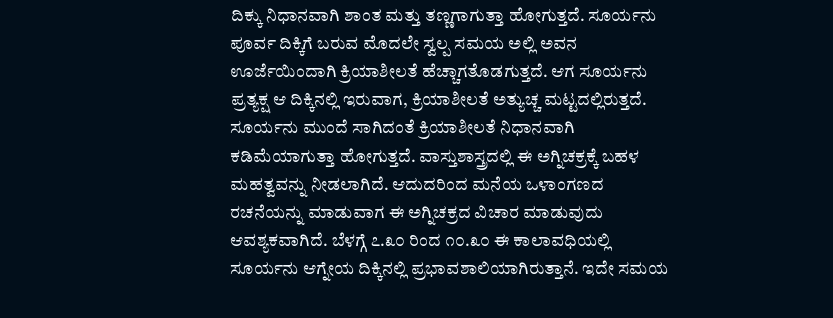ದಿಕ್ಕು ನಿಧಾನವಾಗಿ ಶಾಂತ ಮತ್ತು ತಣ್ಣಗಾಗುತ್ತಾ ಹೋಗುತ್ತದೆ. ಸೂರ್ಯನು ಪೂರ್ವ ದಿಕ್ಕಿಗೆ ಬರುವ ಮೊದಲೇ ಸ್ವಲ್ಪ ಸಮಯ ಅಲ್ಲಿ ಅವನ ಊರ್ಜೆಯಿಂದಾಗಿ ಕ್ರಿಯಾಶೀಲತೆ ಹೆಚ್ಚಾಗತೊಡಗುತ್ತದೆ. ಆಗ ಸೂರ್ಯನು ಪ್ರತ್ಯಕ್ಷ ಆ ದಿಕ್ಕಿನಲ್ಲಿ ಇರುವಾಗ, ಕ್ರಿಯಾಶೀಲತೆ ಅತ್ಯುಚ್ಚ ಮಟ್ಟದಲ್ಲಿರುತ್ತದೆ. ಸೂರ್ಯನು ಮುಂದೆ ಸಾಗಿದಂತೆ ಕ್ರಿಯಾಶೀಲತೆ ನಿಧಾನವಾಗಿ ಕಡಿಮೆಯಾಗುತ್ತಾ ಹೋಗುತ್ತದೆ. ವಾಸ್ತುಶಾಸ್ತ್ರದಲ್ಲಿ ಈ ಅಗ್ನಿಚಕ್ರಕ್ಕೆ ಬಹಳ ಮಹತ್ವವನ್ನು ನೀಡಲಾಗಿದೆ. ಆದುದರಿಂದ ಮನೆಯ ಒಳಾಂಗಣದ ರಚನೆಯನ್ನು ಮಾಡುವಾಗ ಈ ಅಗ್ನಿಚಕ್ರದ ವಿಚಾರ ಮಾಡುವುದು ಆವಶ್ಯಕವಾಗಿದೆ. ಬೆಳಗ್ಗೆ ೭.೩೦ ರಿಂದ ೧೦.೩೦ ಈ ಕಾಲಾವಧಿಯಲ್ಲಿ ಸೂರ್ಯನು ಆಗ್ನೇಯ ದಿಕ್ಕಿನಲ್ಲಿ ಪ್ರಭಾವಶಾಲಿಯಾಗಿರುತ್ತಾನೆ. ಇದೇ ಸಮಯ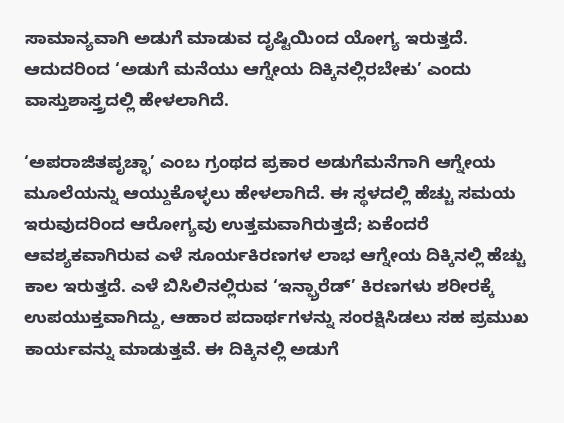ಸಾಮಾನ್ಯವಾಗಿ ಅಡುಗೆ ಮಾಡುವ ದೃಷ್ಟಿಯಿಂದ ಯೋಗ್ಯ ಇರುತ್ತದೆ. ಆದುದರಿಂದ ‘ಅಡುಗೆ ಮನೆಯು ಆಗ್ನೇಯ ದಿಕ್ಕಿನಲ್ಲಿರಬೇಕು’ ಎಂದು ವಾಸ್ತುಶಾಸ್ತ್ರದಲ್ಲಿ ಹೇಳಲಾಗಿದೆ.

‘ಅಪರಾಜಿತಪೃಚ್ಛಾ’ ಎಂಬ ಗ್ರಂಥದ ಪ್ರಕಾರ ಅಡುಗೆಮನೆಗಾಗಿ ಆಗ್ನೇಯ ಮೂಲೆಯನ್ನು ಆಯ್ದುಕೊಳ್ಳಲು ಹೇಳಲಾಗಿದೆ. ಈ ಸ್ಥಳದಲ್ಲಿ ಹೆಚ್ಚು ಸಮಯ ಇರುವುದರಿಂದ ಆರೋಗ್ಯವು ಉತ್ತಮವಾಗಿರುತ್ತದೆ; ಏಕೆಂದರೆ ಆವಶ್ಯಕವಾಗಿರುವ ಎಳೆ ಸೂರ್ಯಕಿರಣಗಳ ಲಾಭ ಆಗ್ನೇಯ ದಿಕ್ಕಿನಲ್ಲಿ ಹೆಚ್ಚು ಕಾಲ ಇರುತ್ತದೆ. ಎಳೆ ಬಿಸಿಲಿನಲ್ಲಿರುವ ‘ಇನ್ಫ್ರಾರೆಡ್’ ಕಿರಣಗಳು ಶರೀರಕ್ಕೆ ಉಪಯುಕ್ತವಾಗಿದ್ದು, ಆಹಾರ ಪದಾರ್ಥಗಳನ್ನು ಸಂರಕ್ಷಿಸಿಡಲು ಸಹ ಪ್ರಮುಖ ಕಾರ್ಯವನ್ನು ಮಾಡುತ್ತವೆ. ಈ ದಿಕ್ಕಿನಲ್ಲಿ ಅಡುಗೆ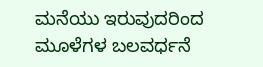ಮನೆಯು ಇರುವುದರಿಂದ ಮೂಳೆಗಳ ಬಲವರ್ಧನೆ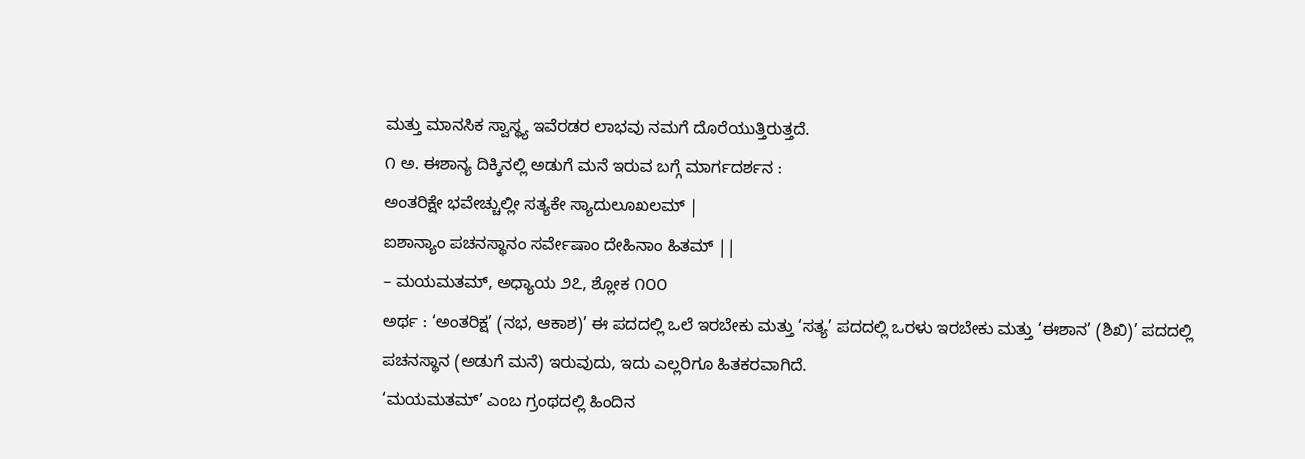ಮತ್ತು ಮಾನಸಿಕ ಸ್ವಾಸ್ಥ್ಯ ಇವೆರಡರ ಲಾಭವು ನಮಗೆ ದೊರೆಯುತ್ತಿರುತ್ತದೆ.
೧ ಅ. ಈಶಾನ್ಯ ದಿಕ್ಕಿನಲ್ಲಿ ಅಡುಗೆ ಮನೆ ಇರುವ ಬಗ್ಗೆ ಮಾರ್ಗದರ್ಶನ :
ಅಂತರಿಕ್ಷೇ ಭವೇಚ್ಚುಲ್ಲೀ ಸತ್ಯಕೇ ಸ್ಯಾದುಲೂಖಲಮ್ |
ಐಶಾನ್ಯಾಂ ಪಚನಸ್ಥಾನಂ ಸರ್ವೇಷಾಂ ದೇಹಿನಾಂ ಹಿತಮ್ ||
– ಮಯಮತಮ್, ಅಧ್ಯಾಯ ೨೭, ಶ್ಲೋಕ ೧೦೦
ಅರ್ಥ : ‘ಅಂತರಿಕ್ಷ’ (ನಭ, ಆಕಾಶ)’ ಈ ಪದದಲ್ಲಿ ಒಲೆ ಇರಬೇಕು ಮತ್ತು ‘ಸತ್ಯ’ ಪದದಲ್ಲಿ ಒರಳು ಇರಬೇಕು ಮತ್ತು ‘ಈಶಾನ’ (ಶಿಖಿ)’ ಪದದಲ್ಲಿ ಪಚನಸ್ಥಾನ (ಅಡುಗೆ ಮನೆ) ಇರುವುದು, ಇದು ಎಲ್ಲರಿಗೂ ಹಿತಕರವಾಗಿದೆ.
‘ಮಯಮತಮ್’ ಎಂಬ ಗ್ರಂಥದಲ್ಲಿ ಹಿಂದಿನ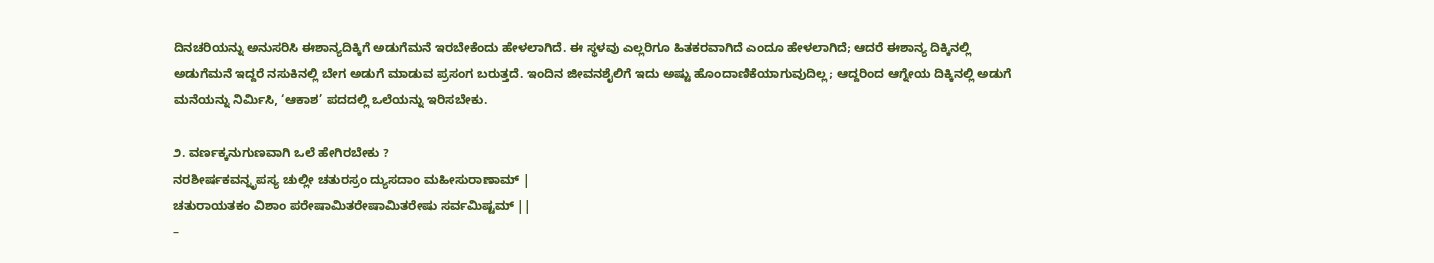ದಿನಚರಿಯನ್ನು ಅನುಸರಿಸಿ ಈಶಾನ್ಯದಿಕ್ಕಿಗೆ ಅಡುಗೆಮನೆ ಇರಬೇಕೆಂದು ಹೇಳಲಾಗಿದೆ. ಈ ಸ್ಥಳವು ಎಲ್ಲರಿಗೂ ಹಿತಕರವಾಗಿದೆ ಎಂದೂ ಹೇಳಲಾಗಿದೆ; ಆದರೆ ಈಶಾನ್ಯ ದಿಕ್ಕಿನಲ್ಲಿ ಅಡುಗೆಮನೆ ಇದ್ದರೆ ನಸುಕಿನಲ್ಲಿ ಬೇಗ ಅಡುಗೆ ಮಾಡುವ ಪ್ರಸಂಗ ಬರುತ್ತದೆ. ಇಂದಿನ ಜೀವನಶೈಲಿಗೆ ಇದು ಅಷ್ಟು ಹೊಂದಾಣಿಕೆಯಾಗುವುದಿಲ್ಲ; ಆದ್ದರಿಂದ ಆಗ್ನೇಯ ದಿಕ್ಕಿನಲ್ಲಿ ಅಡುಗೆ ಮನೆಯನ್ನು ನಿರ್ಮಿಸಿ, ‘ಆಕಾಶ’ ಪದದಲ್ಲಿ ಒಲೆಯನ್ನು ಇರಿಸಬೇಕು.

೨. ವರ್ಣಕ್ಕನುಗುಣವಾಗಿ ಒಲೆ ಹೇಗಿರಬೇಕು ?
ನರಶೀರ್ಷಕವನ್ನೃಪಸ್ಯ ಚುಲ್ಲೀ ಚತುರಸ್ರಂ ದ್ಯುಸದಾಂ ಮಹೀಸುರಾಣಾಮ್ |
ಚತುರಾಯತಕಂ ವಿಶಾಂ ಪರೇಷಾಮಿತರೇಷಾಮಿತರೇಷು ಸರ್ವಮಿಷ್ಟಮ್ ||
–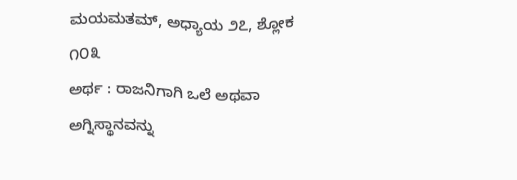ಮಯಮತಮ್, ಅಧ್ಯಾಯ ೨೭, ಶ್ಲೋಕ ೧೦೩
ಅರ್ಥ : ರಾಜನಿಗಾಗಿ ಒಲೆ ಅಥವಾ ಅಗ್ನಿಸ್ಥಾನವನ್ನು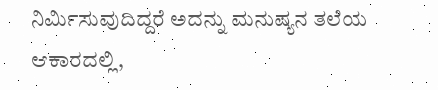ನಿರ್ಮಿಸುವುದಿದ್ದರೆ ಅದನ್ನು ಮನುಷ್ಯನ ತಲೆಯ ಆಕಾರದಲ್ಲಿ,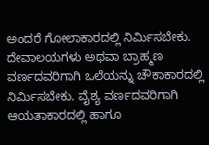ಅಂದರೆ ಗೋಲಾಕಾರದಲ್ಲಿ ನಿರ್ಮಿಸಬೇಕು. ದೇವಾಲಯಗಳು ಅಥವಾ ಬ್ರಾಹ್ಮಣ ವರ್ಣದವರಿಗಾಗಿ ಒಲೆಯನ್ನು ಚೌಕಾಕಾರದಲ್ಲಿ ನಿರ್ಮಿಸಬೇಕು. ವೈಶ್ಯ ವರ್ಣದವರಿಗಾಗಿ ಆಯತಾಕಾರದಲ್ಲಿ ಹಾಗೂ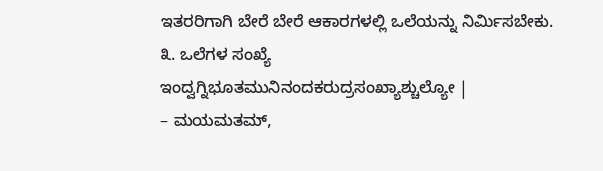ಇತರರಿಗಾಗಿ ಬೇರೆ ಬೇರೆ ಆಕಾರಗಳಲ್ಲಿ ಒಲೆಯನ್ನು ನಿರ್ಮಿಸಬೇಕು.
೩. ಒಲೆಗಳ ಸಂಖ್ಯೆ
ಇಂದ್ವಗ್ನಿಭೂತಮುನಿನಂದಕರುದ್ರಸಂಖ್ಯಾಶ್ಚುಲ್ಯೋ |
– ಮಯಮತಮ್,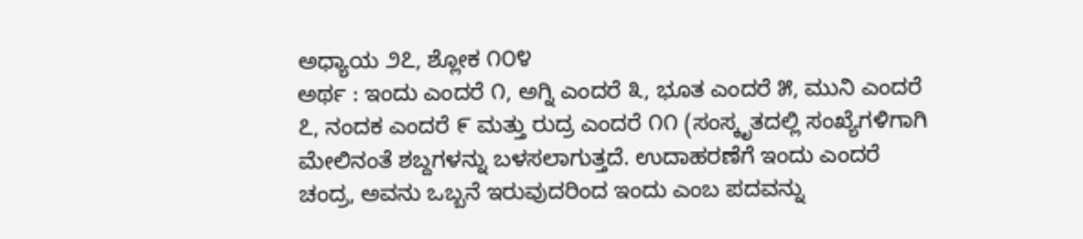ಅಧ್ಯಾಯ ೨೭, ಶ್ಲೋಕ ೧೦೪
ಅರ್ಥ : ಇಂದು ಎಂದರೆ ೧, ಅಗ್ನಿ ಎಂದರೆ ೩, ಭೂತ ಎಂದರೆ ೫, ಮುನಿ ಎಂದರೆ ೭, ನಂದಕ ಎಂದರೆ ೯ ಮತ್ತು ರುದ್ರ ಎಂದರೆ ೧೧ (ಸಂಸ್ಕೃತದಲ್ಲಿ ಸಂಖ್ಯೆಗಳಿಗಾಗಿ ಮೇಲಿನಂತೆ ಶಬ್ದಗಳನ್ನು ಬಳಸಲಾಗುತ್ತದೆ. ಉದಾಹರಣೆಗೆ ಇಂದು ಎಂದರೆ ಚಂದ್ರ, ಅವನು ಒಬ್ಬನೆ ಇರುವುದರಿಂದ ಇಂದು ಎಂಬ ಪದವನ್ನು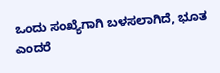ಒಂದು ಸಂಖ್ಯೆಗಾಗಿ ಬಳಸಲಾಗಿದೆ, ಭೂತ ಎಂದರೆ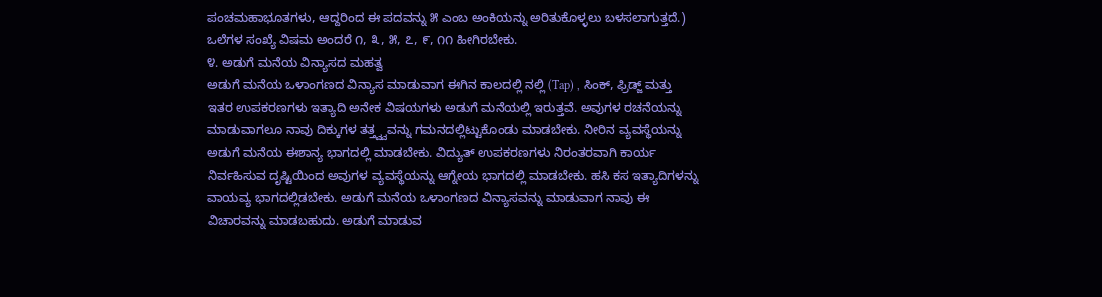ಪಂಚಮಹಾಭೂತಗಳು, ಆದ್ದರಿಂದ ಈ ಪದವನ್ನು ೫ ಎಂಬ ಅಂಕಿಯನ್ನು ಅರಿತುಕೊಳ್ಳಲು ಬಳಸಲಾಗುತ್ತದೆ.) ಒಲೆಗಳ ಸಂಖ್ಯೆ ವಿಷಮ ಅಂದರೆ ೧, ೩, ೫, ೭, ೯, ೧೧ ಹೀಗಿರಬೇಕು.
೪. ಅಡುಗೆ ಮನೆಯ ವಿನ್ಯಾಸದ ಮಹತ್ವ
ಅಡುಗೆ ಮನೆಯ ಒಳಾಂಗಣದ ವಿನ್ಯಾಸ ಮಾಡುವಾಗ ಈಗಿನ ಕಾಲದಲ್ಲಿ ನಲ್ಲಿ (Tap) , ಸಿಂಕ್, ಫ್ರಿಡ್ಜ್ ಮತ್ತು ಇತರ ಉಪಕರಣಗಳು ಇತ್ಯಾದಿ ಅನೇಕ ವಿಷಯಗಳು ಅಡುಗೆ ಮನೆಯಲ್ಲಿ ಇರುತ್ತವೆ. ಅವುಗಳ ರಚನೆಯನ್ನು ಮಾಡುವಾಗಲೂ ನಾವು ದಿಕ್ಕುಗಳ ತತ್ತ್ವ್ವವನ್ನು ಗಮನದಲ್ಲಿಟ್ಟುಕೊಂಡು ಮಾಡಬೇಕು. ನೀರಿನ ವ್ಯವಸ್ಥೆಯನ್ನು ಅಡುಗೆ ಮನೆಯ ಈಶಾನ್ಯ ಭಾಗದಲ್ಲಿ ಮಾಡಬೇಕು. ವಿದ್ಯುತ್ ಉಪಕರಣಗಳು ನಿರಂತರವಾಗಿ ಕಾರ್ಯ ನಿರ್ವಹಿಸುವ ದೃಷ್ಟಿಯಿಂದ ಅವುಗಳ ವ್ಯವಸ್ಥೆಯನ್ನು ಆಗ್ನೇಯ ಭಾಗದಲ್ಲಿ ಮಾಡಬೇಕು. ಹಸಿ ಕಸ ಇತ್ಯಾದಿಗಳನ್ನು ವಾಯವ್ಯ ಭಾಗದಲ್ಲಿಡಬೇಕು. ಅಡುಗೆ ಮನೆಯ ಒಳಾಂಗಣದ ವಿನ್ಯಾಸವನ್ನು ಮಾಡುವಾಗ ನಾವು ಈ ವಿಚಾರವನ್ನು ಮಾಡಬಹುದು. ಅಡುಗೆ ಮಾಡುವ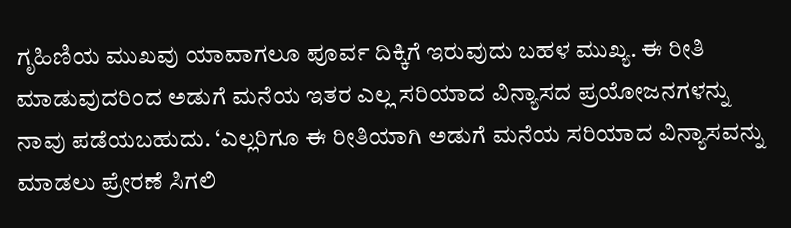ಗೃಹಿಣಿಯ ಮುಖವು ಯಾವಾಗಲೂ ಪೂರ್ವ ದಿಕ್ಕಿಗೆ ಇರುವುದು ಬಹಳ ಮುಖ್ಯ. ಈ ರೀತಿ ಮಾಡುವುದರಿಂದ ಅಡುಗೆ ಮನೆಯ ಇತರ ಎಲ್ಲ ಸರಿಯಾದ ವಿನ್ಯಾಸದ ಪ್ರಯೋಜನಗಳನ್ನು ನಾವು ಪಡೆಯಬಹುದು. ‘ಎಲ್ಲರಿಗೂ ಈ ರೀತಿಯಾಗಿ ಅಡುಗೆ ಮನೆಯ ಸರಿಯಾದ ವಿನ್ಯಾಸವನ್ನು ಮಾಡಲು ಪ್ರೇರಣೆ ಸಿಗಲಿ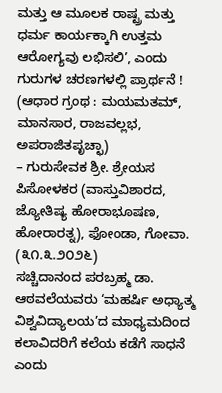ಮತ್ತು ಆ ಮೂಲಕ ರಾಷ್ಟ್ರ ಮತ್ತು ಧರ್ಮ ಕಾರ್ಯಕ್ಕಾಗಿ ಉತ್ತಮ ಆರೋಗ್ಯವು ಲಭಿಸಲಿ’, ಎಂದು ಗುರುಗಳ ಚರಣಗಳಲ್ಲಿ ಪ್ರಾರ್ಥನೆ !
(ಆಧಾರ ಗ್ರಂಥ : ಮಯಮತಮ್, ಮಾನಸಾರ, ರಾಜವಲ್ಲಭ, ಅಪರಾಜಿತಪೃಚ್ಛಾ)
– ಗುರುಸೇವಕ ಶ್ರೀ. ಶ್ರೇಯಸ ಪಿಸೋಳಕರ (ವಾಸ್ತುವಿಶಾರದ, ಜ್ಯೋತಿಷ್ಯ ಹೋರಾಭೂಷಣ, ಹೋರಾರತ್ನ), ಫೋಂಡಾ, ಗೋವಾ. (೩೧.೩.೨೦೨೬)
ಸಚ್ಚಿದಾನಂದ ಪರಬ್ರಹ್ಮ ಡಾ. ಆಠವಲೆಯವರು ‘ಮಹರ್ಷಿ ಅಧ್ಯಾತ್ಮ ವಿಶ್ವವಿದ್ಯಾಲಯ’ದ ಮಾಧ್ಯಮದಿಂದ ಕಲಾವಿದರಿಗೆ ಕಲೆಯ ಕಡೆಗೆ ಸಾಧನೆ ಎಂದು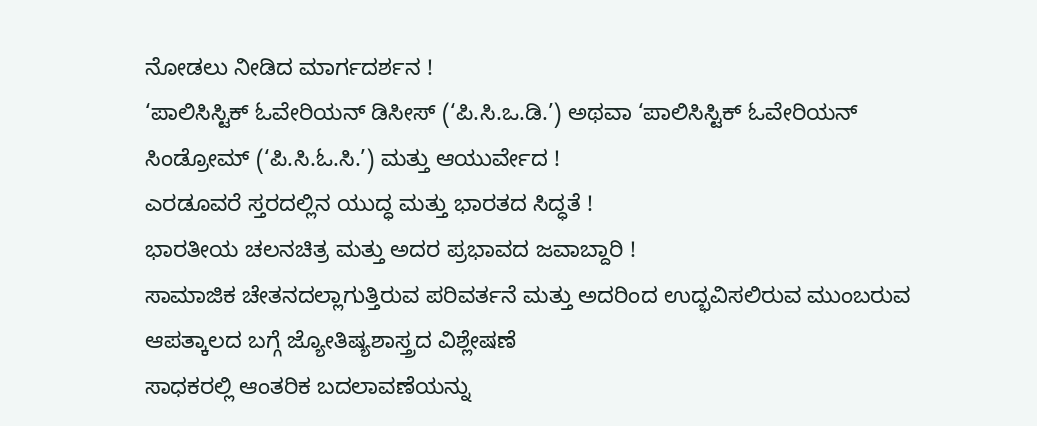ನೋಡಲು ನೀಡಿದ ಮಾರ್ಗದರ್ಶನ !
‘ಪಾಲಿಸಿಸ್ಟಿಕ್ ಓವೇರಿಯನ್ ಡಿಸೀಸ್ (‘ಪಿ.ಸಿ.ಒ.ಡಿ.’) ಅಥವಾ ‘ಪಾಲಿಸಿಸ್ಟಿಕ್ ಓವೇರಿಯನ್ ಸಿಂಡ್ರೋಮ್ (‘ಪಿ.ಸಿ.ಓ.ಸಿ.’) ಮತ್ತು ಆಯುರ್ವೇದ !
ಎರಡೂವರೆ ಸ್ತರದಲ್ಲಿನ ಯುದ್ಧ ಮತ್ತು ಭಾರತದ ಸಿದ್ಧತೆ !
ಭಾರತೀಯ ಚಲನಚಿತ್ರ ಮತ್ತು ಅದರ ಪ್ರಭಾವದ ಜವಾಬ್ದಾರಿ !
ಸಾಮಾಜಿಕ ಚೇತನದಲ್ಲಾಗುತ್ತಿರುವ ಪರಿವರ್ತನೆ ಮತ್ತು ಅದರಿಂದ ಉದ್ಭವಿಸಲಿರುವ ಮುಂಬರುವ ಆಪತ್ಕಾಲದ ಬಗ್ಗೆ ಜ್ಯೋತಿಷ್ಯಶಾಸ್ತ್ರದ ವಿಶ್ಲೇಷಣೆ
ಸಾಧಕರಲ್ಲಿ ಆಂತರಿಕ ಬದಲಾವಣೆಯನ್ನು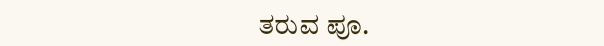ತರುವ ಪೂ.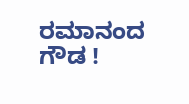ರಮಾನಂದ ಗೌಡ !